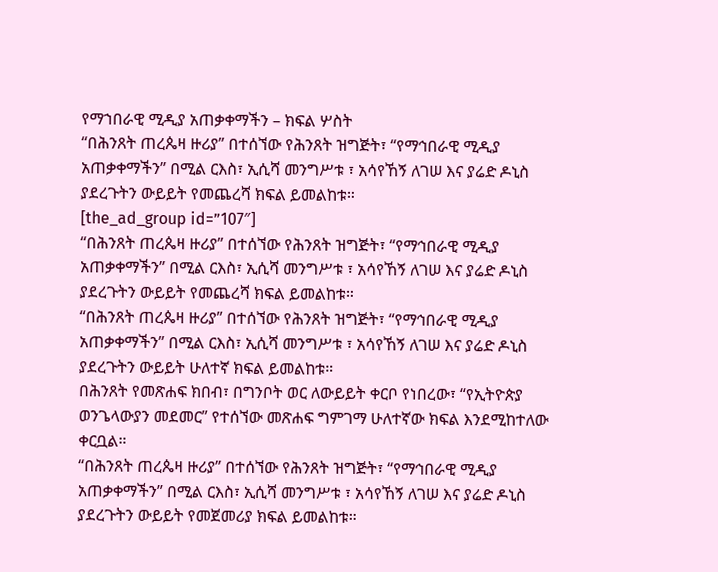የማኀበራዊ ሚዲያ አጠቃቀማችን – ክፍል ሦስት
“በሕንጸት ጠረጴዛ ዙሪያ” በተሰኘው የሕንጸት ዝግጅት፣ “የማኅበራዊ ሚዲያ አጠቃቀማችን” በሚል ርእስ፣ ኢሲሻ መንግሥቱ ፣ አሳየኸኝ ለገሠ እና ያሬድ ዶኒስ ያደረጉትን ውይይት የመጨረሻ ክፍል ይመልከቱ።
[the_ad_group id=”107″]
“በሕንጸት ጠረጴዛ ዙሪያ” በተሰኘው የሕንጸት ዝግጅት፣ “የማኅበራዊ ሚዲያ አጠቃቀማችን” በሚል ርእስ፣ ኢሲሻ መንግሥቱ ፣ አሳየኸኝ ለገሠ እና ያሬድ ዶኒስ ያደረጉትን ውይይት የመጨረሻ ክፍል ይመልከቱ።
“በሕንጸት ጠረጴዛ ዙሪያ” በተሰኘው የሕንጸት ዝግጅት፣ “የማኅበራዊ ሚዲያ አጠቃቀማችን” በሚል ርእስ፣ ኢሲሻ መንግሥቱ ፣ አሳየኸኝ ለገሠ እና ያሬድ ዶኒስ ያደረጉትን ውይይት ሁለተኛ ክፍል ይመልከቱ።
በሕንጸት የመጽሐፍ ክበብ፣ በግንቦት ወር ለውይይት ቀርቦ የነበረው፣ “የኢትዮጵያ ወንጌላውያን መደመር” የተሰኘው መጽሐፍ ግምገማ ሁለተኛው ክፍል እንደሚከተለው ቀርቧል።
“በሕንጸት ጠረጴዛ ዙሪያ” በተሰኘው የሕንጸት ዝግጅት፣ “የማኅበራዊ ሚዲያ አጠቃቀማችን” በሚል ርእስ፣ ኢሲሻ መንግሥቱ ፣ አሳየኸኝ ለገሠ እና ያሬድ ዶኒስ ያደረጉትን ውይይት የመጀመሪያ ክፍል ይመልከቱ።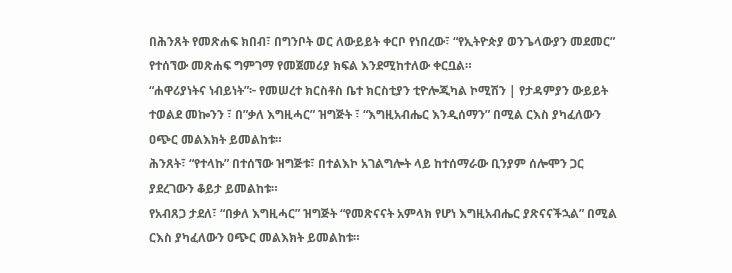በሕንጸት የመጽሐፍ ክበብ፣ በግንቦት ወር ለውይይት ቀርቦ የነበረው፣ “የኢትዮጵያ ወንጌላውያን መደመር” የተሰኘው መጽሐፍ ግምገማ የመጀመሪያ ክፍል እንደሚከተለው ቀርቧል።
“ሐዋሪያነትና ነብይነት”፦ የመሠረተ ክርስቶስ ቤተ ክርስቲያን ቲዮሎጂካል ኮሚሽን | የታዳምያን ውይይት
ተወልደ መኰንን ፣ በ”ቃለ እግዚሓር” ዝግጅት ፣ “እግዚአብሔር እንዲሰማን” በሚል ርእስ ያካፈለውን ዐጭር መልእክት ይመልከቱ።
ሕንጸት፣ “የተላኩ” በተሰኘው ዝግጅቱ፣ በተልእኮ አገልግሎት ላይ ከተሰማራው ቢንያም ሰሎሞን ጋር ያደረገውን ቆይታ ይመልከቱ።
የአብጸጋ ታደለ፣ “በቃለ እግዚሓር” ዝግጅት “የመጽናናት አምላክ የሆነ እግዚአብሔር ያጽናናችኋል” በሚል ርእስ ያካፈለውን ዐጭር መልእክት ይመልከቱ።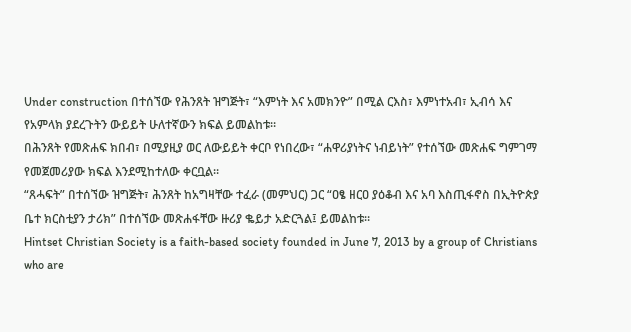Under construction በተሰኘው የሕንጸት ዝግጅት፣ “እምነት እና አመክንዮ” በሚል ርእስ፣ እምነተአብ፣ ኢብሳ እና የአምላክ ያደረጉትን ውይይት ሁለተኛውን ክፍል ይመልከቱ።
በሕንጸት የመጽሐፍ ክበብ፣ በሚያዚያ ወር ለውይይት ቀርቦ የነበረው፣ “ሐዋሪያነትና ነብይነት” የተሰኘው መጽሐፍ ግምገማ የመጀመሪያው ክፍል እንደሚከተለው ቀርቧል።
“ጸሓፍት” በተሰኘው ዝግጅት፣ ሕንጸት ከአግዛቸው ተፈራ (መምህር) ጋር “ዐፄ ዘርዐ ያዕቆብ እና አባ እስጢፋኖስ በኢትዮጵያ ቤተ ክርስቲያን ታሪክ” በተሰኘው መጽሐፋቸው ዙሪያ ቈይታ አድርጓል፤ ይመልከቱ።
Hintset Christian Society is a faith-based society founded in June 7, 2013 by a group of Christians who are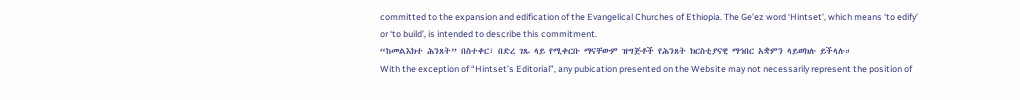committed to the expansion and edification of the Evangelical Churches of Ethiopia. The Ge’ez word ‘Hintset’, which means ‘to edify’ or ‘to build’, is intended to describe this commitment.
“ከመልእክተ ሕንጸት” በስተቀር፣ በድረ ገጹ ላይ የሚቀርቡ ማናቸውም ዝግጅቶች የሕንጸት ክርስቲያናዊ ማኅበር አቋምን ላይወክሉ ይችላሉ።
With the exception of “Hintset’s Editorial”, any pubication presented on the Website may not necessarily represent the position of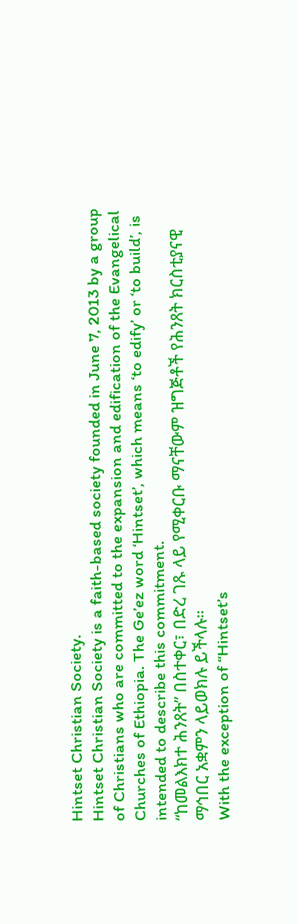Hintset Christian Society.
Hintset Christian Society is a faith-based society founded in June 7, 2013 by a group of Christians who are committed to the expansion and edification of the Evangelical Churches of Ethiopia. The Ge’ez word ‘Hintset’, which means ‘to edify’ or ‘to build’, is intended to describe this commitment.
“ከመልእክተ ሕንጸት” በስተቀር፣ በድረ ገጹ ላይ የሚቀርቡ ማናቸውም ዝግጅቶች የሕንጸት ክርስቲያናዊ ማኅበር አቋምን ላይወክሉ ይችላሉ።
With the exception of “Hintset’s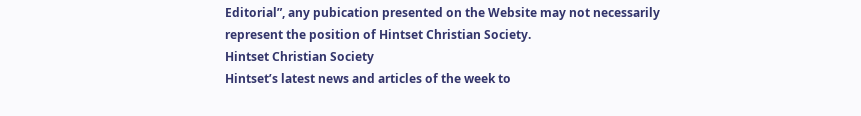Editorial”, any pubication presented on the Website may not necessarily represent the position of Hintset Christian Society.
Hintset Christian Society
Hintset’s latest news and articles of the week to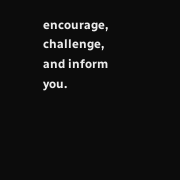encourage, challenge, and inform you.